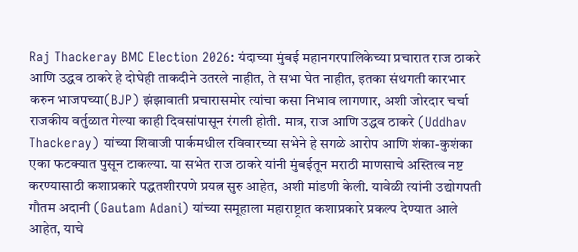Raj Thackeray BMC Election 2026: यंदाच्या मुंबई महानगरपालिकेच्या प्रचारात राज ठाकरे आणि उद्धव ठाकरे हे दोघेही ताकदीने उतरले नाहीत, ते सभा घेत नाहीत, इतका संथगती कारभार करुन भाजपच्या(BJP) झंझावाती प्रचारासमोर त्यांचा कसा निभाव लागणार, अशी जोरदार चर्चा राजकीय वर्तुळात गेल्या काही दिवसांपासून रंगली होती. मात्र, राज आणि उद्धव ठाकरे (Uddhav Thackeray) यांच्या शिवाजी पार्कमधील रविवारच्या सभेने हे सगळे आरोप आणि शंका-कुशंका एका फटक्यात पुसून टाकल्या. या सभेत राज ठाकरे यांनी मुंबईतून मराठी माणसाचे अस्तित्व नष्ट करण्यासाठी कशाप्रकारे पद्धतशीरपणे प्रयत्न सुरु आहेत, अशी मांडणी केली. यावेळी त्यांनी उद्योगपती गौतम अदानी (Gautam Adani) यांच्या समूहाला महाराष्ट्रात कशाप्रकारे प्रकल्प देण्यात आले आहेत, याचे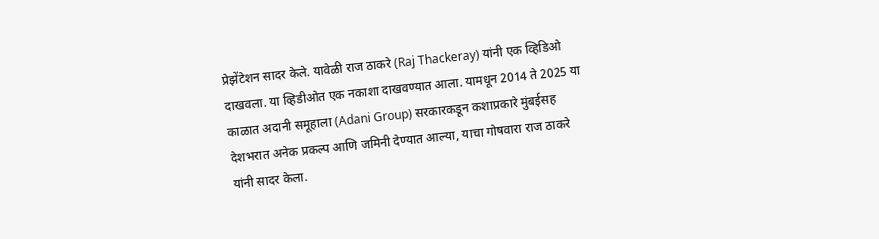प्रेझेंटेशन सादर केले. यावेळी राज ठाकरे (Raj Thackeray) यांनी एक व्हिडिओ दाखवला. या व्हिडीओत एक नकाशा दाखवण्यात आला. यामधून 2014 ते 2025 या काळात अदानी समूहाला (Adani Group) सरकारकडून कशाप्रकारे मुंबईसह देशभरात अनेक प्रकल्प आणि जमिनी देण्यात आल्या, याचा गोषवारा राज ठाकरे यांनी सादर केला.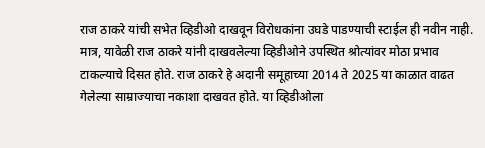राज ठाकरे यांची सभेत व्हिडीओ दाखवून विरोधकांना उघडे पाडण्याची स्टाईल ही नवीन नाही. मात्र, यावेळी राज ठाकरे यांनी दाखवलेल्या व्हिडीओने उपस्थित श्रोत्यांवर मोठा प्रभाव टाकल्याचे दिसत होते. राज ठाकरे हे अदानी समूहाच्या 2014 ते 2025 या काळात वाढत गेलेल्या साम्राज्याचा नकाशा दाखवत होते. या व्हिडीओला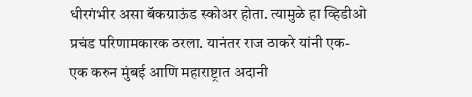धीरगंभीर असा बॅकग्राऊंड स्कोअर होता. त्यामुळे हा व्हिडीओ प्रचंड परिणामकारक ठरला. यानंतर राज ठाकरे यांनी एक-एक करुन मुंबई आणि महाराष्ट्रात अदानी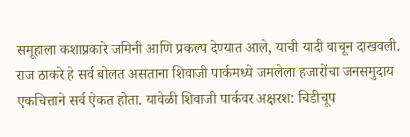समूहाला कशाप्रकारे जमिनी आणि प्रकल्प देण्यात आले, याची यादी वाचून दाखवली. राज ठाकरे हे सर्व बोलत असताना शिवाजी पार्कमध्ये जमलेला हजारोंचा जनसमुदाय एकचित्ताने सर्व ऐकत होता. यावेळी शिवाजी पार्कवर अक्षरश: चिडीचूप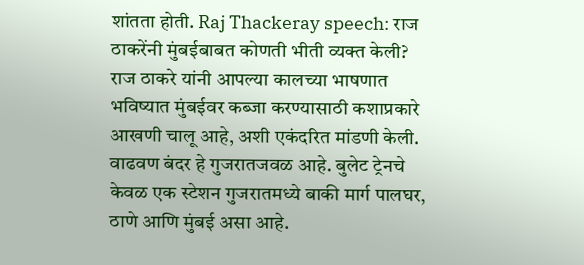शांतता होती. Raj Thackeray speech: राज ठाकरेंनी मुंबईबाबत कोणती भीती व्यक्त केली? राज ठाकरे यांनी आपल्या कालच्या भाषणात भविष्यात मुंबईवर कब्जा करण्यासाठी कशाप्रकारे आखणी चालू आहे, अशी एकंदरित मांडणी केली. वाढवण बंदर हे गुजरातजवळ आहे. बुलेट ट्रेनचे केवळ एक स्टेशन गुजरातमध्ये बाकी मार्ग पालघर, ठाणे आणि मुंबई असा आहे.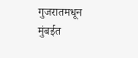गुजरातमधून मुंबईत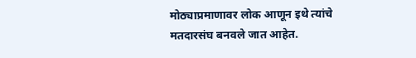मोठ्याप्रमाणावर लोक आणून इथे त्यांचे मतदारसंघ बनवले जात आहेत.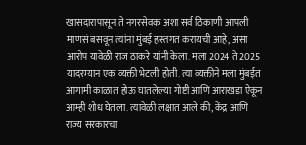खासदारापासून ते नगरसेवक अशा सर्व ठिकाणी आपली माणसं बसवून त्यांना मुंबई हस्तगत करायची आहे, असा आरोप यावेळी राज ठाकरे यांनी केला. मला 2024 ते 2025 यादरम्यान एक व्यक्ती भेटली होती. त्या व्यक्तीने मला मुंबईत आगामी काळात होऊ घातलेल्या गोष्टी आणि आराखडा ऐकून आम्ही शोध घेतला. त्यावेळी लक्षात आले की, केंद्र आणि राज्य सरकारचा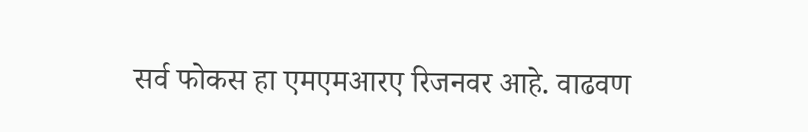सर्व फोकस हा एमएमआरए रिजनवर आहे. वाढवण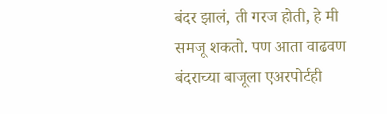बंदर झालं, ती गरज होती, हे मी समजू शकतो. पण आता वाढवण बंदराच्या बाजूला एअरपोर्टही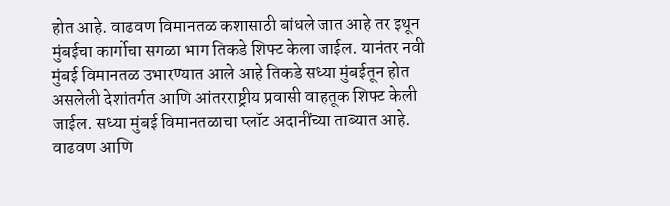होत आहे. वाढवण विमानतळ कशासाठी बांधले जात आहे तर इथून मुंबईचा कार्गोचा सगळा भाग तिकडे शिफ्ट केला जाईल. यानंतर नवी मुंबई विमानतळ उभारण्यात आले आहे तिकडे सध्या मुंबईतून होत असलेली देशांतर्गत आणि आंतरराष्ट्रीय प्रवासी वाहतूक शिफ्ट केली जाईल. सध्या मुंबई विमानतळाचा प्लॉट अदानींच्या ताब्यात आहे. वाढवण आणि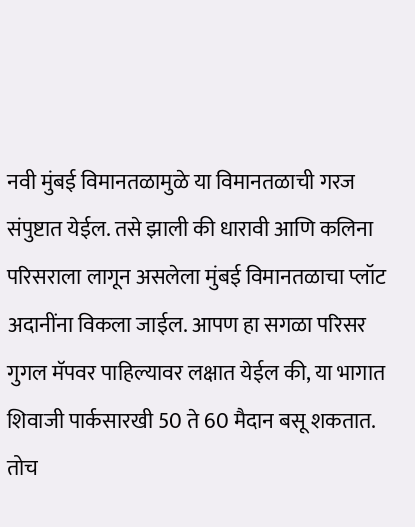नवी मुंबई विमानतळामुळे या विमानतळाची गरज संपुष्टात येईल. तसे झाली की धारावी आणि कलिना परिसराला लागून असलेला मुंबई विमानतळाचा प्लॉट अदानींना विकला जाईल. आपण हा सगळा परिसर गुगल मॅपवर पाहिल्यावर लक्षात येईल की, या भागात शिवाजी पार्कसारखी 50 ते 60 मैदान बसू शकतात. तोच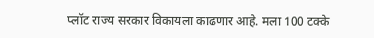प्लॉट राज्य सरकार विकायला काढणार आहे. मला 100 टक्के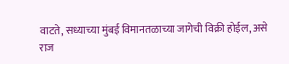वाटते, सध्याच्या मुंबई विमानतळाच्या जागेची विक्री होईल, असे राज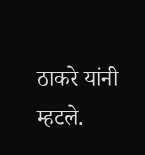ठाकरे यांनी म्हटले.